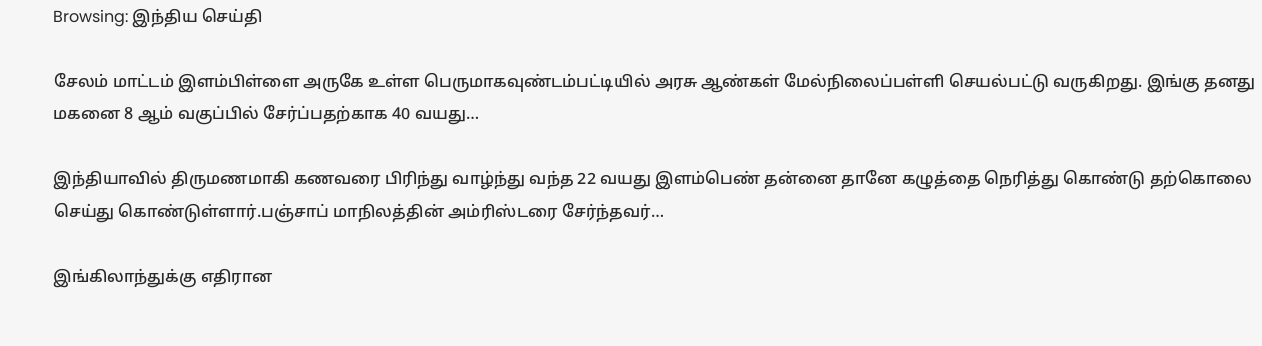Browsing: இந்திய செய்தி

சேலம் மாட்டம் இளம்பிள்ளை அருகே உள்ள பெருமாகவுண்டம்பட்டியில் அரசு ஆண்கள் மேல்நிலைப்பள்ளி செயல்பட்டு வருகிறது. இங்கு தனது மகனை 8 ஆம் வகுப்பில் சேர்ப்பதற்காக 40 வயது…

இந்தியாவில் திருமணமாகி கணவரை பிரிந்து வாழ்ந்து வந்த 22 வயது இளம்பெண் தன்னை தானே கழுத்தை நெரித்து கொண்டு தற்கொலை செய்து கொண்டுள்ளார்.பஞ்சாப் மாநிலத்தின் அம்ரிஸ்டரை சேர்ந்தவர்…

இங்கிலாந்துக்கு எதிரான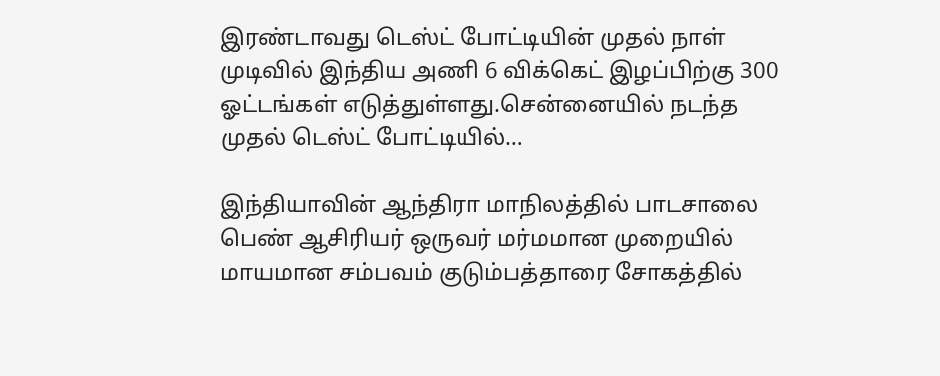இரண்டாவது டெஸ்ட் போட்டியின் முதல் நாள் முடிவில் இந்திய அணி 6 விக்கெட் இழப்பிற்கு 300 ஓட்டங்கள் எடுத்துள்ளது.சென்னையில் நடந்த முதல் டெஸ்ட் போட்டியில்…

இந்தியாவின் ஆந்திரா மாநிலத்தில் பாடசாலை பெண் ஆசிரியர் ஒருவர் மர்மமான முறையில் மாயமான சம்பவம் குடும்பத்தாரை சோகத்தில்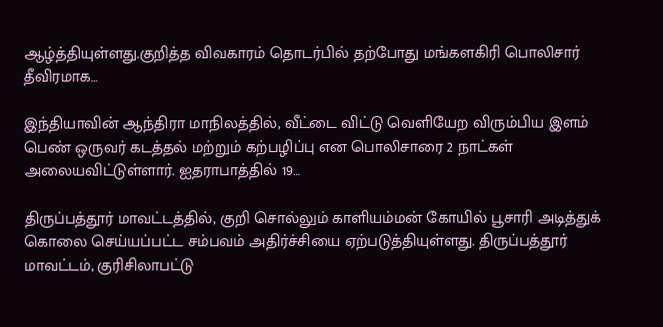ஆழ்த்தியுள்ளது.குறித்த விவகாரம் தொடர்பில் தற்போது மங்களகிரி பொலிசார் தீவிரமாக…

இந்தியாவின் ஆந்திரா மாநிலத்தில், வீட்டை விட்டு வெளியேற விரும்பிய இளம் பெண் ஒருவர் கடத்தல் மற்றும் கற்பழிப்பு என பொலிசாரை 2 நாட்கள் அலையவிட்டுள்ளார். ஐதராபாத்தில் 19…

திருப்பத்தூர் மாவட்டத்தில், குறி சொல்லும் காளியம்மன் கோயில் பூசாரி அடித்துக் கொலை செய்யப்பட்ட சம்பவம் அதிர்ச்சியை ஏற்படுத்தியுள்ளது. திருப்பத்தூர் மாவட்டம், குரிசிலாபட்டு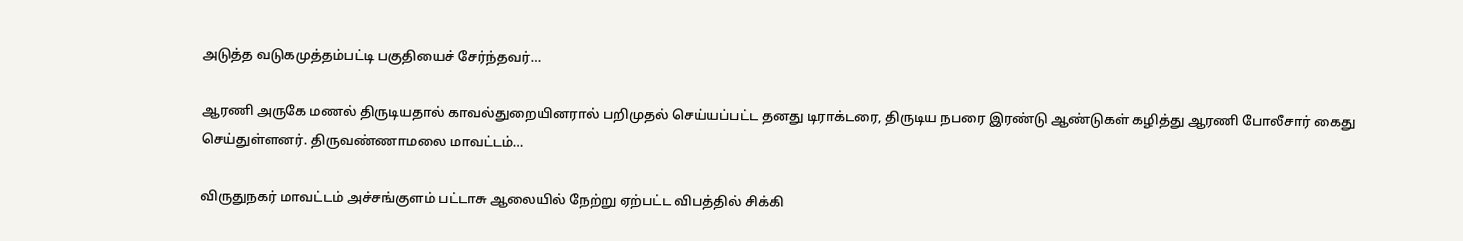அடுத்த வடுகமுத்தம்பட்டி பகுதியைச் சேர்ந்தவர்…

ஆரணி அருகே மணல் திருடியதால் காவல்துறையினரால் பறிமுதல் செய்யப்பட்ட தனது டிராக்டரை, திருடிய நபரை இரண்டு ஆண்டுகள் கழித்து ஆரணி போலீசார் கைது செய்துள்ளனர். திருவண்ணாமலை மாவட்டம்…

விருதுநகர் மாவட்டம் அச்சங்குளம் பட்டாசு ஆலையில் நேற்று ஏற்பட்ட விபத்தில் சிக்கி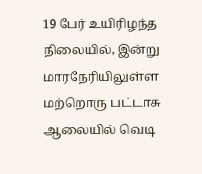19 பேர் உயிரிழந்த நிலையில், இன்று மாரநேரியிலுள்ள மற்றொரு பட்டாசு ஆலையில் வெடி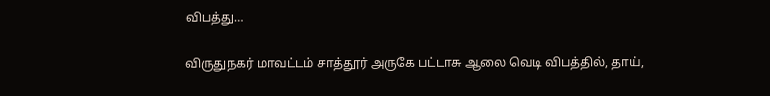விபத்து…

விருதுநகர் மாவட்டம் சாத்தூர் அருகே பட்டாசு ஆலை வெடி விபத்தில், தாய்,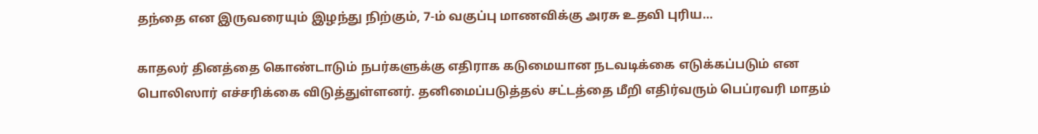தந்தை என இருவரையும் இழந்து நிற்கும், 7-ம் வகுப்பு மாணவிக்கு அரசு உதவி புரிய…

காதலர் தினத்தை கொண்டாடும் நபர்களுக்கு எதிராக கடுமையான நடவடிக்கை எடுக்கப்படும் என பொலிஸார் எச்சரிக்கை விடுத்துள்ளனர். தனிமைப்படுத்தல் சட்டத்தை மீறி எதிர்வரும் பெப்ரவரி மாதம்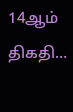14ஆம் திகதி…